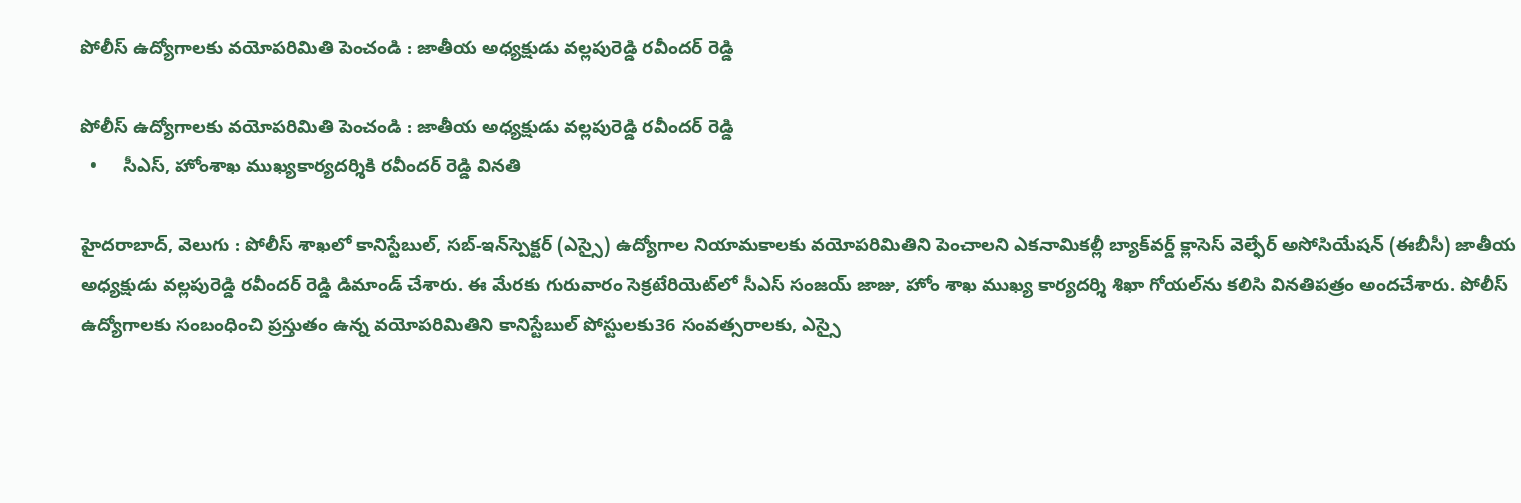పోలీస్ ఉద్యోగాలకు వయోపరిమితి పెంచండి : జాతీయ అధ్యక్షుడు వల్లపురెడ్డి రవీందర్ రెడ్డి

పోలీస్ ఉద్యోగాలకు వయోపరిమితి పెంచండి : జాతీయ అధ్యక్షుడు వల్లపురెడ్డి రవీందర్ రెడ్డి
  •     సీఎస్, హోంశాఖ ముఖ్యకార్యదర్శికి రవీందర్ రెడ్డి వినతి

హైదరాబాద్, వెలుగు : పోలీస్ శాఖలో కానిస్టేబుల్, సబ్‌‌-ఇన్‌‌స్పెక్టర్ (ఎస్సై) ఉద్యోగాల నియామకాలకు వయోపరిమితిని పెంచాలని ఎకనామికల్లీ బ్యాక్‌‌వర్డ్ క్లాసెస్ వెల్ఫేర్ అసోసియేషన్ (ఈబీసీ) జాతీయ అధ్యక్షుడు వల్లపురెడ్డి రవీందర్ రెడ్డి డిమాండ్ చేశారు. ఈ మేరకు గురువారం సెక్రటేరియెట్‌‌లో సీఎస్ సంజయ్ జాజు, హోం శాఖ ముఖ్య కార్యదర్శి శిఖా గోయల్‌‌ను కలిసి వినతిపత్రం అందచేశారు. పోలీస్ ఉద్యోగాలకు సంబంధించి ప్రస్తుతం ఉన్న వయోపరిమితిని కానిస్టేబుల్ పోస్టులకు36 సంవత్సరాలకు, ఎస్సై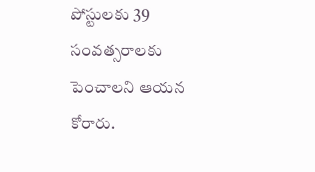పోస్టులకు 39 సంవత్సరాలకు పెంచాలని ఆయన కోరారు.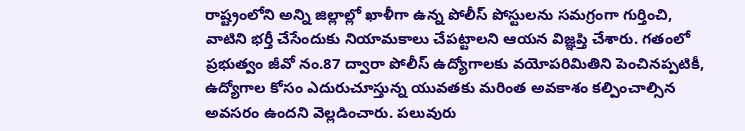రాష్ట్రంలోని అన్ని జిల్లాల్లో ఖాళీగా ఉన్న పోలీస్ పోస్టులను సమగ్రంగా గుర్తించి, వాటిని భర్తీ చేసేందుకు నియామకాలు చేపట్టాలని ఆయన విజ్ఞప్తి చేశారు. గతంలో ప్రభుత్వం జీవో నం.87 ద్వారా పోలీస్ ఉద్యోగాలకు వయోపరిమితిని పెంచినప్పటికీ, ఉద్యోగాల కోసం ఎదురుచూస్తున్న యువతకు మరింత అవకాశం కల్పించాల్సిన అవసరం ఉందని వెల్లడించారు. పలువురు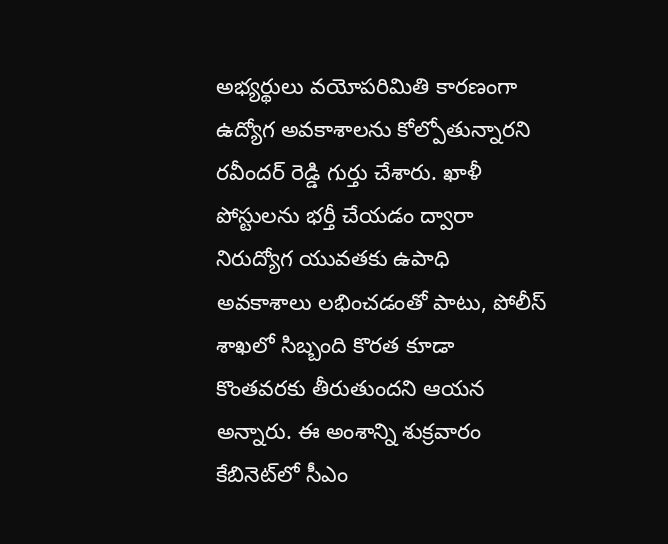అభ్యర్థులు వయోపరిమితి కారణంగా ఉద్యోగ అవకాశాలను కోల్పోతున్నారని రవీందర్ రెడ్డి గుర్తు చేశారు. ఖాళీ పోస్టులను భర్తీ చేయడం ద్వారా నిరుద్యోగ యువతకు ఉపాధి అవకాశాలు లభించడంతో పాటు, పోలీస్ శాఖలో సిబ్బంది కొరత కూడా కొంతవరకు తీరుతుందని ఆయన అన్నారు. ఈ అంశాన్ని శుక్రవారం కేబినెట్‌‌లో సీఎం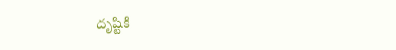దృష్టికి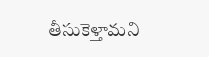తీసుకెళ్తామని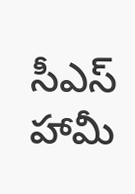సీఎస్ హామీ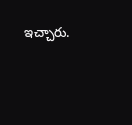ఇచ్చారు.